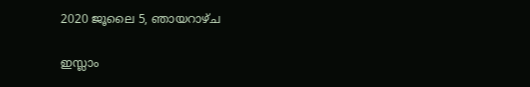2020 ജൂലൈ 5, ഞായറാഴ്‌ച

ഇസ്ലാം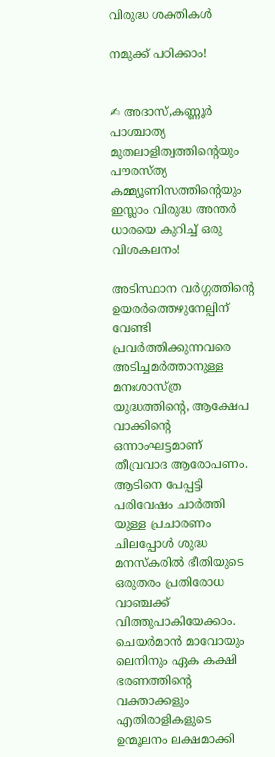വിരുദ്ധ ശക്തികൾ

നമുക്ക് പഠിക്കാം!


✍ അദാസ്,കണ്ണൂർ
പാശ്ചാത്യ മുതലാളിത്വത്തിന്റെയും  പൗരസ്ത്യ കമ്മ്യൂണിസത്തിന്റെയും  ഇസ്ലാം വിരുദ്ധ അന്തർ ധാരയെ കുറിച്ച് ഒരു വിശകലനം!

അടിസ്ഥാന വർഗ്ഗത്തിന്റെ ഉയരർത്തെഴുനേല്പിന് വേണ്ടി പ്രവർത്തിക്കുന്നവരെ അടിച്ചമർത്താനുള്ള മനഃശാസ്ത്ര യുദ്ധത്തിന്റെ, ആക്ഷേപ വാക്കിന്റെ ഒന്നാംഘട്ടമാണ് തീവ്രവാദ ആരോപണം.  ആടിനെ പേപ്പട്ടി പരിവേഷം ചാർത്തി യുള്ള പ്രചാരണം ചിലപ്പോൾ ശുദ്ധ മനസ്‌കരിൽ ഭീതിയുടെ ഒരുതരം പ്രതിരോധ വാഞ്ചക്ക് വിത്തുപാകിയേക്കാം.
ചെയർമാൻ മാവോയും ലെനിനും ഏക കക്ഷി ഭരണത്തിന്റെ വക്താക്കളും എതിരാളികളുടെ ഉന്മൂലനം ലക്ഷമാക്കി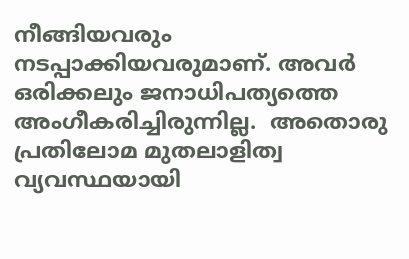നീങ്ങിയവരും നടപ്പാക്കിയവരുമാണ്. അവർ ഒരിക്കലും ജനാധിപത്യത്തെ അംഗീകരിച്ചിരുന്നില്ല.  അതൊരു പ്രതിലോമ മുതലാളിത്വ വ്യവസ്ഥയായി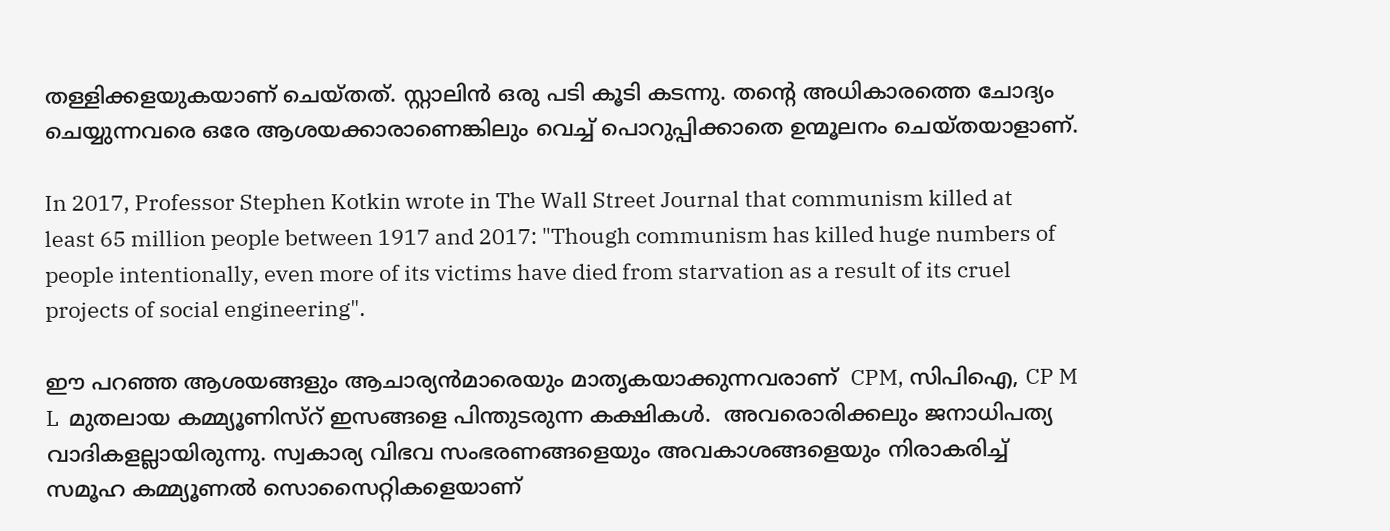തള്ളിക്കളയുകയാണ് ചെയ്തത്. സ്റ്റാലിൻ ഒരു പടി കൂടി കടന്നു. തന്റെ അധികാരത്തെ ചോദ്യം ചെയ്യുന്നവരെ ഒരേ ആശയക്കാരാണെങ്കിലും വെച്ച് പൊറുപ്പിക്കാതെ ഉന്മൂലനം ചെയ്തയാളാണ്.

In 2017, Professor Stephen Kotkin wrote in The Wall Street Journal that communism killed at least 65 million people between 1917 and 2017: "Though communism has killed huge numbers of people intentionally, even more of its victims have died from starvation as a result of its cruel projects of social engineering".

ഈ പറഞ്ഞ ആശയങ്ങളും ആചാര്യൻമാരെയും മാതൃകയാക്കുന്നവരാണ്  CPM, സിപിഐ, CP M L  മുതലായ കമ്മ്യൂണിസ്റ് ഇസങ്ങളെ പിന്തുടരുന്ന കക്ഷികൾ.  അവരൊരിക്കലും ജനാധിപത്യ വാദികളല്ലായിരുന്നു. സ്വകാര്യ വിഭവ സംഭരണങ്ങളെയും അവകാശങ്ങളെയും നിരാകരിച്ച് സമൂഹ കമ്മ്യൂണൽ സൊസൈറ്റികളെയാണ്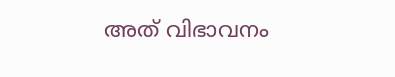അത് വിഭാവനം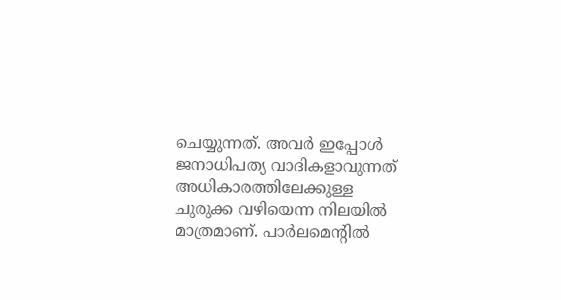ചെയ്യുന്നത്. അവർ ഇപ്പോൾ ജനാധിപത്യ വാദികളാവുന്നത് അധികാരത്തിലേക്കുള്ള ചുരുക്ക വഴിയെന്ന നിലയിൽ മാത്രമാണ്. പാർലമെന്റിൽ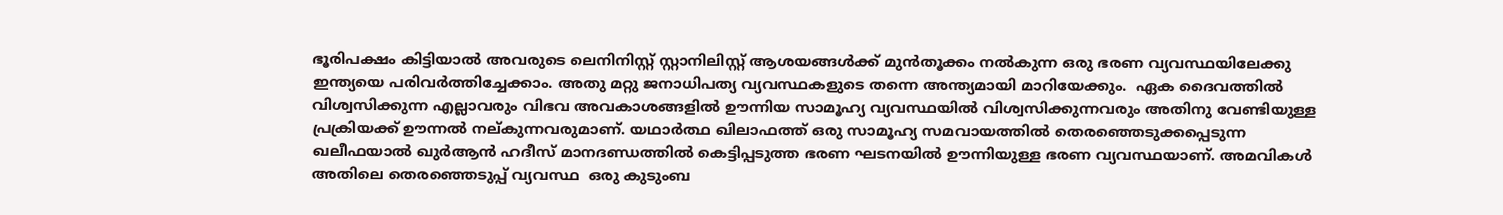ഭൂരിപക്ഷം കിട്ടിയാൽ അവരുടെ ലെനിനിസ്റ്റ് സ്റ്റാനിലിസ്റ്റ് ആശയങ്ങൾക്ക് മുൻ‌തൂക്കം നൽകുന്ന ഒരു ഭരണ വ്യവസ്ഥയിലേക്കു ഇന്ത്യയെ പരിവർത്തിച്ചേക്കാം. അതു മറ്റു ജനാധിപത്യ വ്യവസ്ഥകളുടെ തന്നെ അന്ത്യമായി മാറിയേക്കും.  ഏക ദൈവത്തിൽ വിശ്വസിക്കുന്ന എല്ലാവരും വിഭവ അവകാശങ്ങളിൽ ഊന്നിയ സാമൂഹ്യ വ്യവസ്ഥയിൽ വിശ്വസിക്കുന്നവരും അതിനു വേണ്ടിയുള്ള പ്രക്രിയക്ക് ഊന്നൽ നല്കുന്നവരുമാണ്. യഥാർത്ഥ ഖിലാഫത്ത് ഒരു സാമൂഹ്യ സമവായത്തിൽ തെരഞ്ഞെടുക്കപ്പെടുന്ന ഖലീഫയാൽ ഖുർആൻ ഹദീസ് മാനദണ്ഡത്തിൽ കെട്ടിപ്പടുത്ത ഭരണ ഘടനയിൽ ഊന്നിയുള്ള ഭരണ വ്യവസ്ഥയാണ്. അമവികൾ അതിലെ തെരഞ്ഞെടുപ്പ് വ്യവസ്ഥ  ഒരു കുടുംബ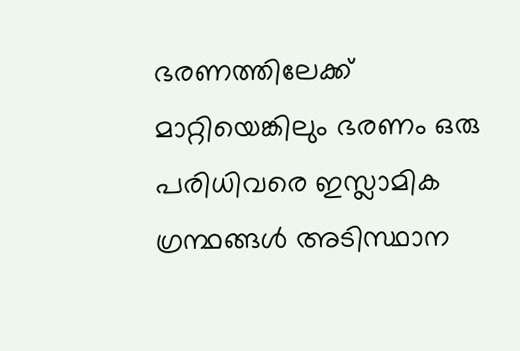ഭരണത്തിലേക്ക് മാറ്റിയെങ്കിലും ഭരണം ഒരു പരിധിവരെ ഇസ്ലാമിക ഗ്രന്ഥങ്ങൾ അടിസ്ഥാന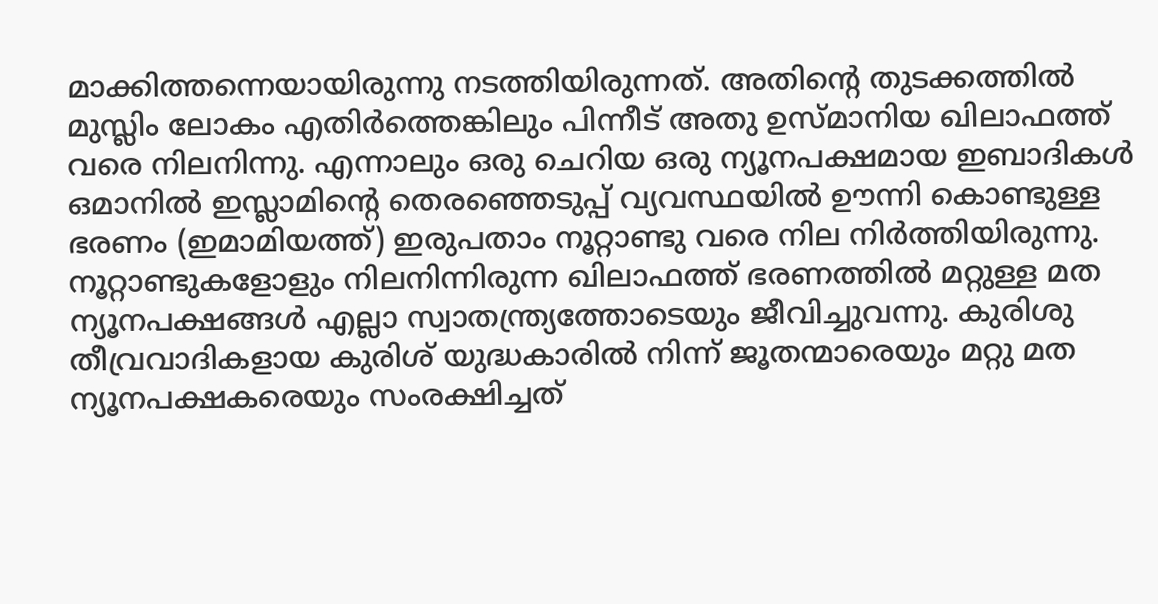മാക്കിത്തന്നെയായിരുന്നു നടത്തിയിരുന്നത്. അതിന്റെ തുടക്കത്തിൽ മുസ്ലിം ലോകം എതിർത്തെങ്കിലും പിന്നീട് അതു ഉസ്മാനിയ ഖിലാഫത്ത് വരെ നിലനിന്നു. എന്നാലും ഒരു ചെറിയ ഒരു ന്യൂനപക്ഷമായ ഇബാദികൾ ഒമാനിൽ ഇസ്ലാമിന്റെ തെരഞ്ഞെടുപ്പ് വ്യവസ്ഥയിൽ ഊന്നി കൊണ്ടുള്ള ഭരണം (ഇമാമിയത്ത്) ഇരുപതാം നൂറ്റാണ്ടു വരെ നില നിർത്തിയിരുന്നു.
നൂറ്റാണ്ടുകളോളും നിലനിന്നിരുന്ന ഖിലാഫത്ത് ഭരണത്തിൽ മറ്റുള്ള മത ന്യൂനപക്ഷങ്ങൾ എല്ലാ സ്വാതന്ത്ര്യത്തോടെയും ജീവിച്ചുവന്നു. കുരിശു തീവ്രവാദികളായ കുരിശ് യുദ്ധകാരിൽ നിന്ന് ജൂതന്മാരെയും മറ്റു മത ന്യൂനപക്ഷകരെയും സംരക്ഷിച്ചത്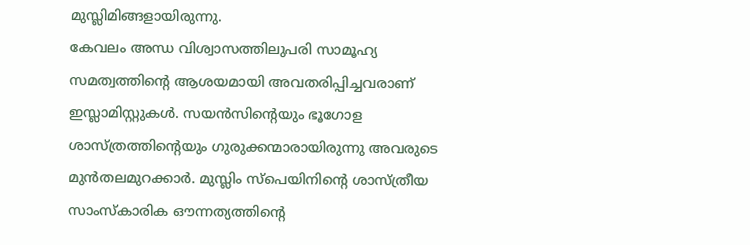മുസ്ലിമിങ്ങളായിരുന്നു.
കേവലം അന്ധ വിശ്വാസത്തിലുപരി സാമൂഹ്യ സമത്വത്തിന്റെ ആശയമായി അവതരിപ്പിച്ചവരാണ് ഇസ്ലാമിസ്റ്റുകൾ. സയൻസിന്റെയും ഭൂഗോള ശാസ്ത്രത്തിന്റെയും ഗുരുക്കന്മാരായിരുന്നു അവരുടെ മുൻതലമുറക്കാർ. മുസ്ലിം സ്പെയിനിന്റെ ശാസ്ത്രീയ സാംസ്‌കാരിക ഔന്നത്യത്തിന്റെ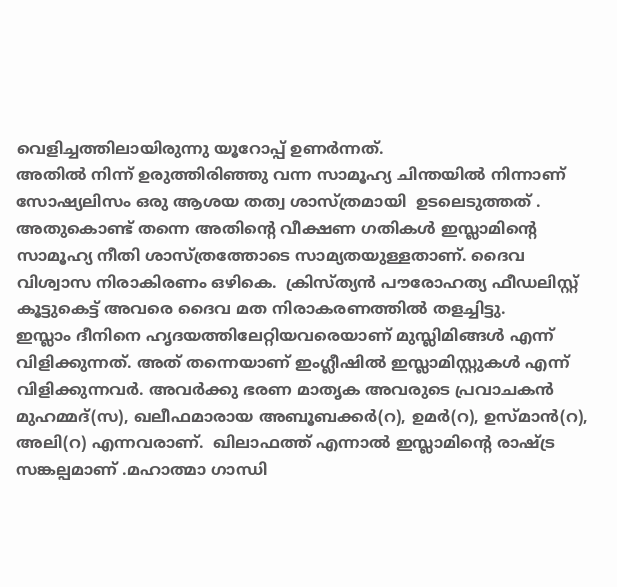വെളിച്ചത്തിലായിരുന്നു യൂറോപ്പ് ഉണർന്നത്.
അതിൽ നിന്ന് ഉരുത്തിരിഞ്ഞു വന്ന സാമൂഹ്യ ചിന്തയിൽ നിന്നാണ് സോഷ്യലിസം ഒരു ആശയ തത്വ ശാസ്ത്രമായി  ഉടലെടുത്തത് .  അതുകൊണ്ട് തന്നെ അതിന്റെ വീക്ഷണ ഗതികൾ ഇസ്ലാമിന്റെ സാമൂഹ്യ നീതി ശാസ്ത്രത്തോടെ സാമ്യതയുള്ളതാണ്. ദൈവ വിശ്വാസ നിരാകിരണം ഒഴികെ.  ക്രിസ്ത്യൻ പൗരോഹത്യ ഫീഡലിസ്റ്റ് കൂട്ടുകെട്ട് അവരെ ദൈവ മത നിരാകരണത്തിൽ തളച്ചിട്ടു.
ഇസ്ലാം ദീനിനെ ഹൃദയത്തിലേറ്റിയവരെയാണ് മുസ്ലിമിങ്ങൾ എന്ന് വിളിക്കുന്നത്. അത് തന്നെയാണ് ഇംഗ്ലീഷിൽ ഇസ്ലാമിസ്റ്റുകൾ എന്ന് വിളിക്കുന്നവർ. അവർക്കു ഭരണ മാതൃക അവരുടെ പ്രവാചകൻ മുഹമ്മദ്‌(സ), ഖലീഫമാരായ അബൂബക്കർ(റ), ഉമർ(റ), ഉസ്മാൻ(റ), അലി(റ) എന്നവരാണ്.  ഖിലാഫത്ത് എന്നാൽ ഇസ്ലാമിന്റെ രാഷ്ട്ര സങ്കല്പമാണ് .മഹാത്മാ ഗാന്ധി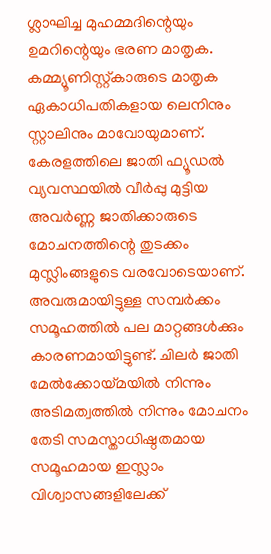ശ്ലാഘിച്ച മുഹമ്മദിന്റെയും ഉമറിന്റെയും ഭരണ മാതൃക. കമ്മ്യൂണിസ്റ്റ്‌കാരുടെ മാതൃക ഏകാധിപതികളായ ലെനിനും സ്റ്റാലിനും മാവോയുമാണ്.
കേരളത്തിലെ ജാതി ഫ്യൂഡൽ വ്യവസ്ഥയിൽ വീർപ്പു മുട്ടിയ അവർണ്ണ ജാതിക്കാരുടെ മോചനത്തിന്റെ തുടക്കം മുസ്ലിംങ്ങളുടെ വരവോടെയാണ്. അവരുമായിട്ടുള്ള സമ്പർക്കം സമൂഹത്തിൽ പല മാറ്റങ്ങൾക്കും കാരണമായിട്ടുണ്ട്. ചിലർ ജാതി മേൽക്കോയ്മയിൽ നിന്നും അടിമത്വത്തിൽ നിന്നും മോചനം തേടി സമസ്താധിഷ്ഠതമായ സമൂഹമായ ഇസ്ലാം വിശ്വാസങ്ങളിലേക്ക്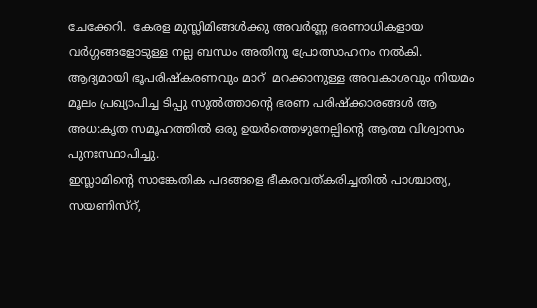ചേക്കേറി.  കേരള മുസ്ലിമിങ്ങൾക്കു അവർണ്ണ ഭരണാധികളായ വർഗ്ഗങ്ങളോടുള്ള നല്ല ബന്ധം അതിനു പ്രോത്സാഹനം നൽകി.
ആദ്യമായി ഭൂപരിഷ്കരണവും മാറ്  മറക്കാനുള്ള അവകാശവും നിയമം മൂലം പ്രഖ്യാപിച്ച ടിപ്പു സുൽത്താന്റെ ഭരണ പരിഷ്ക്കാരങ്ങൾ ആ അധ:കൃത സമൂഹത്തിൽ ഒരു ഉയർത്തെഴുനേല്പിന്റെ ആത്മ വിശ്വാസം പുനഃസ്ഥാപിച്ചു.
ഇസ്ലാമിന്റെ സാങ്കേതിക പദങ്ങളെ ഭീകരവത്കരിച്ചതിൽ പാശ്ചാത്യ,  സയണിസ്റ്,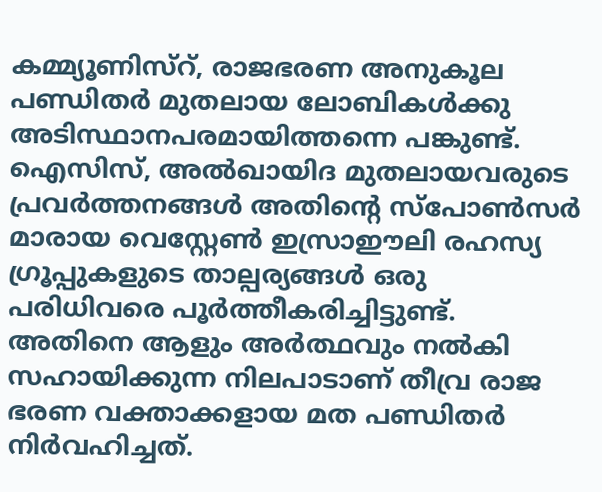കമ്മ്യൂണിസ്റ്, രാജഭരണ അനുകൂല പണ്ഡിതർ മുതലായ ലോബികൾക്കു അടിസ്ഥാനപരമായിത്തന്നെ പങ്കുണ്ട്.  ഐസിസ്, അൽഖായിദ മുതലായവരുടെ പ്രവർത്തനങ്ങൾ അതിന്റെ സ്പോൺസർ മാരായ വെസ്റ്റേൺ ഇസ്രാഈലി രഹസ്യ ഗ്രൂപ്പുകളുടെ താല്പര്യങ്ങൾ ഒരു പരിധിവരെ പൂർത്തീകരിച്ചിട്ടുണ്ട്. അതിനെ ആളും അർത്ഥവും നൽകി സഹായിക്കുന്ന നിലപാടാണ് തീവ്ര രാജ ഭരണ വക്താക്കളായ മത പണ്ഡിതർ നിർവഹിച്ചത്.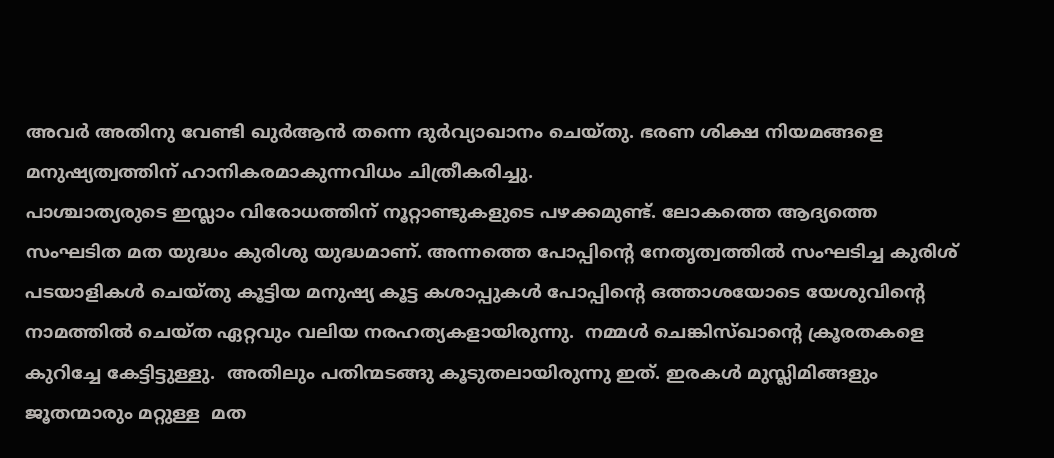അവർ അതിനു വേണ്ടി ഖുർആൻ തന്നെ ദുർവ്യാഖാനം ചെയ്തു. ഭരണ ശിക്ഷ നിയമങ്ങളെ മനുഷ്യത്വത്തിന്‌ ഹാനികരമാകുന്നവിധം ചിത്രീകരിച്ചു.
പാശ്ചാത്യരുടെ ഇസ്ലാം വിരോധത്തിന് നൂറ്റാണ്ടുകളുടെ പഴക്കമുണ്ട്. ലോകത്തെ ആദ്യത്തെ സംഘടിത മത യുദ്ധം കുരിശു യുദ്ധമാണ്. അന്നത്തെ പോപ്പിന്റെ നേതൃത്വത്തിൽ സംഘടിച്ച കുരിശ് പടയാളികൾ ചെയ്തു കൂട്ടിയ മനുഷ്യ കൂട്ട കശാപ്പുകൾ പോപ്പിന്റെ ഒത്താശയോടെ യേശുവിന്റെ നാമത്തിൽ ചെയ്ത ഏറ്റവും വലിയ നരഹത്യകളായിരുന്നു.  നമ്മൾ ചെങ്കിസ്ഖാന്റെ ക്രൂരതകളെ കുറിച്ചേ കേട്ടിട്ടുള്ളു.  അതിലും പതിന്മടങ്ങു കൂടുതലായിരുന്നു ഇത്. ഇരകൾ മുസ്ലിമിങ്ങളും ജൂതന്മാരും മറ്റുള്ള  മത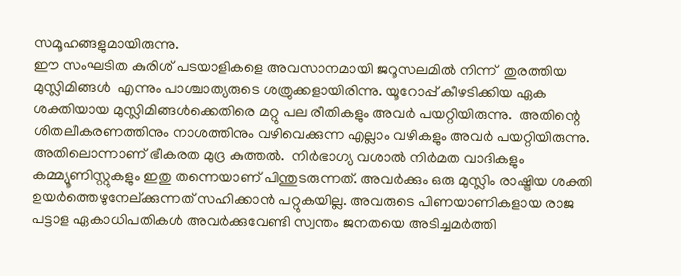സമൂഹങ്ങളുമായിരുന്നു.
ഈ സംഘടിത കുരിശ് പടയാളികളെ അവസാനമായി ജറൂസലമിൽ നിന്ന്  തുരത്തിയ മുസ്ലിമിങ്ങൾ  എന്നും പാശ്ചാത്യരുടെ ശത്രുക്കളായിരിന്നു. യൂറോപ്പ് കീഴടിക്കിയ ഏക ശക്തിയായ മുസ്ലിമിങ്ങൾക്കെതിരെ മറ്റു പല രീതികളും അവർ പയറ്റിയിരുന്നു.  അതിന്റെ ശിതലീകരണത്തിനും നാശത്തിനും വഴിവെക്കുന്ന എല്ലാം വഴികളും അവർ പയറ്റിയിരുന്നു. അതിലൊന്നാണ് ഭീകരത മുദ്ര കുത്തൽ.  നിർഭാഗ്യ വശാൽ നിർമത വാദികളും കമ്മ്യൂണിസ്റ്റുകളും ഇതു തന്നെയാണ് പിന്തുടരുന്നത്. അവർക്കും ഒരു മുസ്ലിം രാഷ്ട്രിയ ശക്തി ഉയർത്തെഴുനേല്ക്കുന്നത് സഹിക്കാൻ പറ്റുകയില്ല. അവരുടെ പിണയാണികളായ രാജ പട്ടാള ഏകാധിപതികൾ അവർക്കുവേണ്ടി സ്വന്തം ജനതയെ അടിച്ചമർത്തി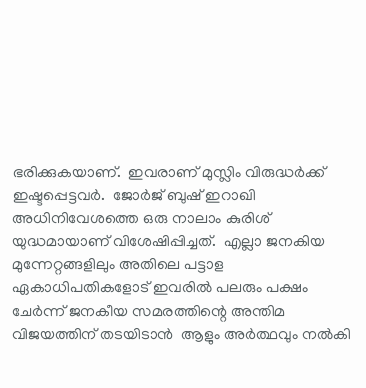ഭരിക്കുകയാണ്.  ഇവരാണ് മുസ്ലിം വിരുദ്ധർക്ക് ഇഷ്ടപ്പെട്ടവർ.  ജോർജ് ബുഷ് ഇറാഖി അധിനിവേശത്തെ ഒരു നാലാം കുരിശ് യുദ്ധമായാണ് വിശേഷിപ്പിച്ചത്.  എല്ലാ ജനകിയ മുന്നേറ്റങ്ങളിലും അതിലെ പട്ടാള ഏകാധിപതികളോട് ഇവരിൽ പലരും പക്ഷം ചേർന്ന് ജനകീയ സമരത്തിന്റെ അന്തിമ വിജയത്തിന് തടയിടാൻ  ആളും അർത്ഥവും നൽകി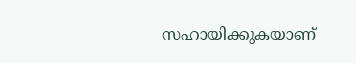സഹായിക്കുകയാണ്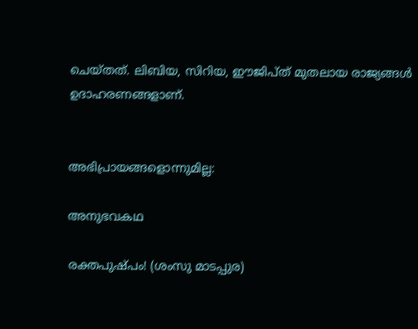ചെയ്തത്. ലിബിയ, സിറിയ, ഈജിപ്ത് മുതലായ രാജ്യങ്ങൾ ഉദാഹരണങ്ങളാണ്.


അഭിപ്രായങ്ങളൊന്നുമില്ല:

അനുഭവകഥ

രക്തപുഷ്പം! (ശംസു മാടപ്പുര)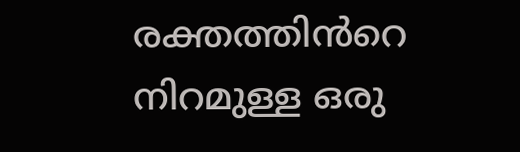രക്തത്തിൻറെ  നിറമുള്ള ഒരു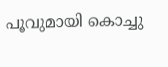പൂവുമായി കൊച്ചു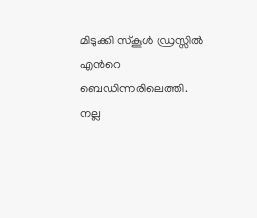മിടുക്കി സ്കൂൾ ഡ്രസ്സിൽ എൻറെ ബെഡിന്നരിലെത്തി. നല്ല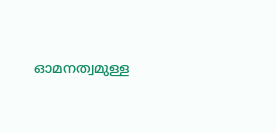ഓമനത്വമുള്ള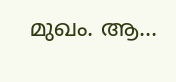മുഖം. ആ...